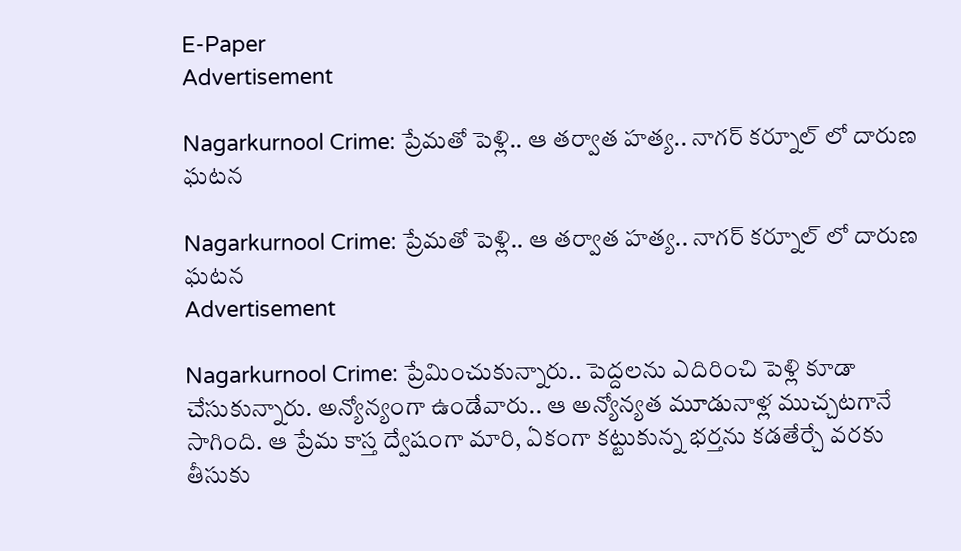E-Paper
Advertisement

Nagarkurnool Crime: ప్రేమతో పెళ్లి.. ఆ తర్వాత హత్య.. నాగర్ కర్నూల్ లో దారుణ ఘటన

Nagarkurnool Crime: ప్రేమతో పెళ్లి.. ఆ తర్వాత హత్య.. నాగర్ కర్నూల్ లో దారుణ ఘటన
Advertisement

Nagarkurnool Crime: ప్రేమించుకున్నారు.. పెద్దలను ఎదిరించి పెళ్లి కూడా చేసుకున్నారు. అన్యోన్యంగా ఉండేవారు.. ఆ అన్యోన్యత మూడునాళ్ల ముచ్చటగానే సాగింది. ఆ ప్రేమ కాస్త ద్వేషంగా మారి, ఏకంగా కట్టుకున్న భర్తను కడతేర్చే వరకు తీసుకు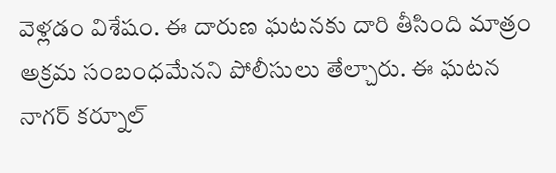వెళ్లడం విశేషం. ఈ దారుణ ఘటనకు దారి తీసింది మాత్రం అక్రమ సంబంధమేనని పోలీసులు తేల్చారు. ఈ ఘటన నాగర్ కర్నూల్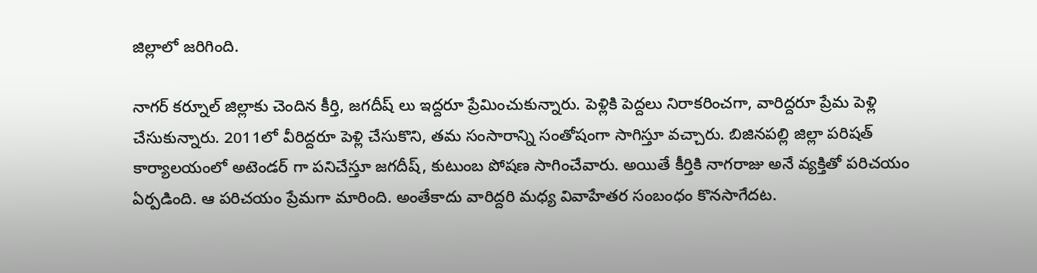జిల్లాలో జరిగింది.

నాగర్ కర్నూల్ జిల్లాకు చెందిన కీర్తి, జగదీష్ లు ఇద్దరూ ప్రేమించుకున్నారు. పెళ్లికి పెద్దలు నిరాకరించగా, వారిద్దరూ ప్రేమ పెళ్లి చేసుకున్నారు. 2011లో వీరిద్దరూ పెళ్లి చేసుకొని, తమ సంసారాన్ని సంతోషంగా సాగిస్తూ వచ్చారు. బిజినపల్లి జిల్లా పరిషత్ కార్యాలయంలో అటెండర్ గా పనిచేస్తూ జగదీష్, కుటుంబ పోషణ సాగించేవారు. అయితే కీర్తికి నాగరాజు అనే వ్యక్తితో పరిచయం ఏర్పడింది. ఆ పరిచయం ప్రేమగా మారింది. అంతేకాదు వారిద్దరి మధ్య వివాహేతర సంబంధం కొనసాగేదట.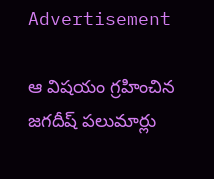Advertisement

ఆ విషయం గ్రహించిన జగదీష్ పలుమార్లు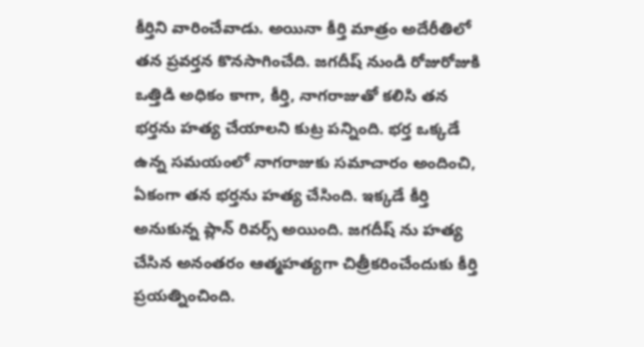కీర్తిని వారించేవాడు. అయినా కీర్తి మాత్రం అదేరీతిలో తన ప్రవర్తన కొనసాగించేది. జగదీష్ నుండి రోజురోజుకి ఒత్తిడి అధికం కాగా, కీర్తి, నాగరాజుతో కలిసి తన భర్తను హత్య చేయాలని కుట్ర పన్నింది. భర్త ఒక్కడే ఉన్న సమయంలో నాగరాజుకు సమాచారం అందించి, ఏకంగా తన భర్తను హత్య చేసింది. ఇక్కడే కీర్తి అనుకున్న ప్లాన్ రివర్స్ అయింది. జగదీష్ ను హత్య చేసిన అనంతరం ఆత్మహత్యగా చిత్రీకరించేందుకు కీర్తి ప్రయత్నించింది.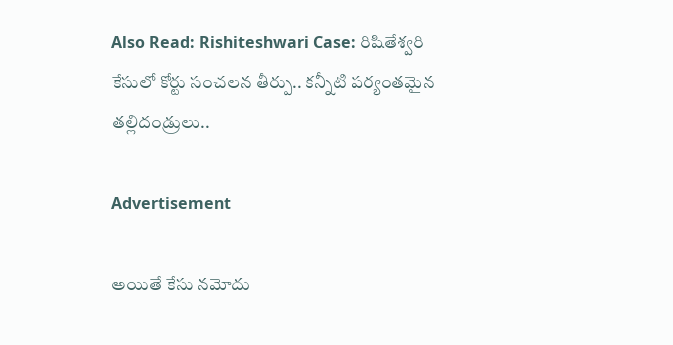Also Read: Rishiteshwari Case: రిషితేశ్వరి కేసులో కోర్టు సంచలన తీర్పు.. కన్నీటి పర్యంతమైన తల్లిదండ్రులు..

Advertisement

అయితే కేసు నమోదు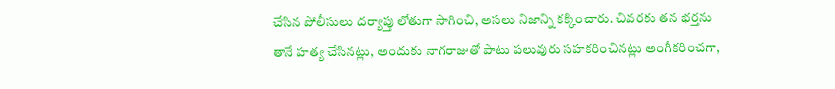చేసిన పోలీసులు దర్యాప్తు లోతుగా సాగించి, అసలు నిజాన్ని కక్కించారు. చివరకు తన భర్తను తానే హత్య చేసినట్లు, అందుకు నాగరాజుతో పాటు పలువురు సహకరించినట్లు అంగీకరించగా,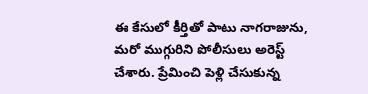ఈ కేసులో కీర్తితో పాటు నాగరాజును, మరో ముగ్గురిని పోలీసులు అరెస్ట్ చేశారు. ప్రేమించి పెళ్లి చేసుకున్న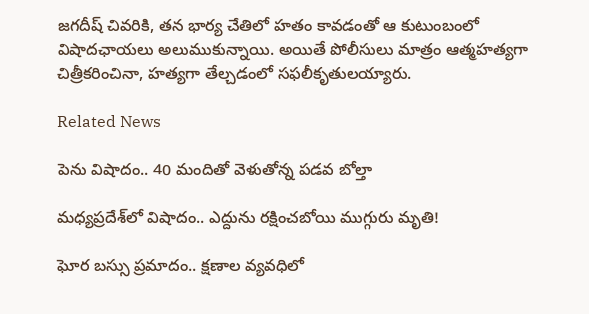జగదీష్ చివరికి, తన భార్య చేతిలో హతం కావడంతో ఆ కుటుంబంలో విషాదఛాయలు అలుముకున్నాయి. అయితే పోలీసులు మాత్రం ఆత్మహత్యగా చిత్రీకరించినా, హత్యగా తేల్చడంలో సఫలీకృతులయ్యారు.

Related News

పెను విషాదం.. 40 మందితో వెళుతోన్న ప‌డ‌వ బోల్తా

మధ్యప్రదేశ్‌లో విషాదం.. ఎద్దును రక్షించబోయి ముగ్గురు మృతి!

ఘోర బస్సు ప్రమాదం.. క్షణాల వ్యవధిలో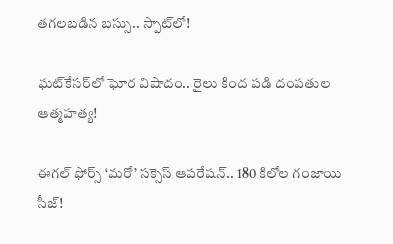తగలబడిన బస్సు.. స్పాట్‌లో!

ఘట్‌కేసర్‌లో ఘోర విషాదం.. రైలు కింద పడి దంపతుల ఆత్మహత్య!

ఈగల్ ఫోర్స్ ‘మరో’ సక్సెస్ ఆపరేషన్.. 180 కిలోల గంజాయి సీజ్!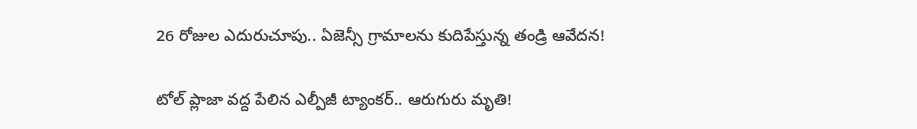26 రోజుల ఎదురుచూపు.. ఏజెన్సీ గ్రామాలను కుదిపేస్తున్న తండ్రి ఆవేదన!

టోల్ ప్లాజా వద్ద పేలిన ఎల్పీజీ ట్యాంకర్.. ఆరుగురు మృతి!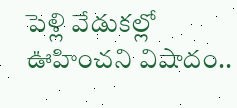పెళ్లి వేడుకల్లో ఊహించని విషాదం..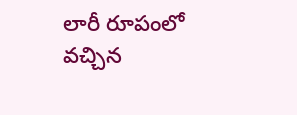లారీ రూపంలో వచ్చిన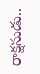రాక్షసుడు..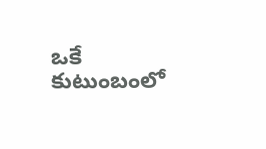ఒకే కుటుంబంలో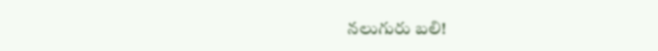నలుగురు బలి!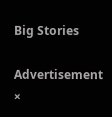Big Stories

Advertisement
×